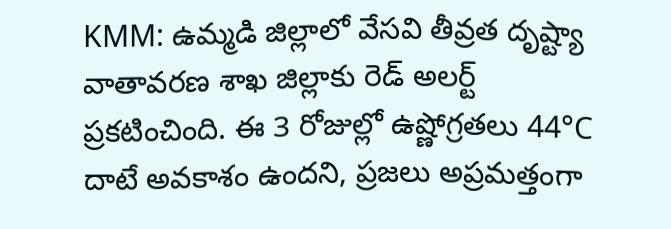KMM: ఉమ్మడి జిల్లాలో వేసవి తీవ్రత దృష్ట్యా వాతావరణ శాఖ జిల్లాకు రెడ్ అలర్ట్ ప్రకటించింది. ఈ 3 రోజుల్లో ఉష్ణోగ్రతలు 44°C దాటే అవకాశం ఉందని, ప్రజలు అప్రమత్తంగా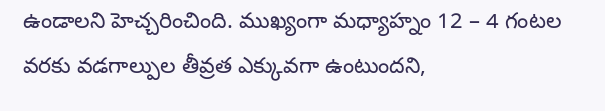ఉండాలని హెచ్చరించింది. ముఖ్యంగా మధ్యాహ్నం 12 – 4 గంటల వరకు వడగాల్పుల తీవ్రత ఎక్కువగా ఉంటుందని,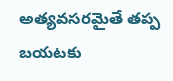అత్యవసరమైతే తప్ప బయటకు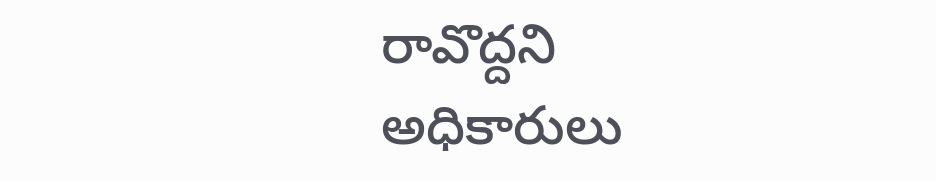రావొద్దని అధికారులు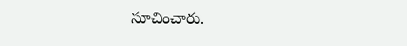సూచించారు.